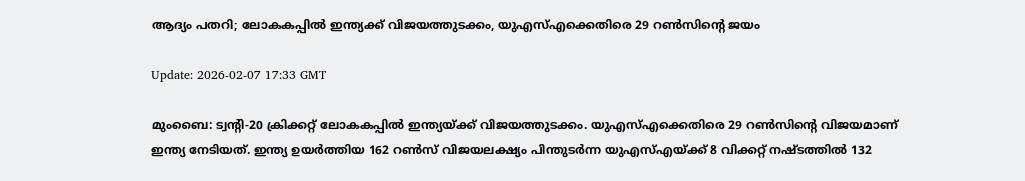ആദ്യം പതറി; ലോകകപ്പില്‍ ഇന്ത്യക്ക് വിജയത്തുടക്കം, യുഎസ്എക്കെതിരെ 29 റണ്‍സിന്റെ ജയം

Update: 2026-02-07 17:33 GMT

മുംബൈ: ട്വന്റി-20 ക്രിക്കറ്റ് ലോകകപ്പില്‍ ഇന്ത്യയ്ക്ക് വിജയത്തുടക്കം. യുഎസ്എക്കെതിരെ 29 റണ്‍സിന്റെ വിജയമാണ് ഇന്ത്യ നേടിയത്. ഇന്ത്യ ഉയര്‍ത്തിയ 162 റണ്‍സ് വിജയലക്ഷ്യം പിന്തുടര്‍ന്ന യുഎസ്എയ്ക്ക് 8 വിക്കറ്റ് നഷ്ടത്തില്‍ 132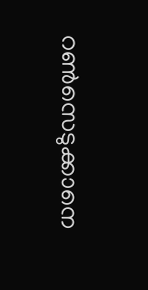റണ്‍സെടുക്കാനെ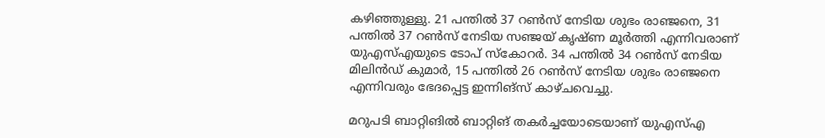കഴിഞ്ഞുള്ളു. 21 പന്തില്‍ 37 റണ്‍സ് നേടിയ ശുഭം രാഞ്ജനെ, 31 പന്തില്‍ 37 റണ്‍സ് നേടിയ സഞ്ജയ് കൃഷ്ണ മൂര്‍ത്തി എന്നിവരാണ് യുഎസ്എയുടെ ടോപ് സ്‌കോറര്‍. 34 പന്തില്‍ 34 റണ്‍സ് നേടിയ മിലിന്‍ഡ് കുമാര്‍, 15 പന്തില്‍ 26 റണ്‍സ് നേടിയ ശുഭം രാഞ്ജനെ എന്നിവരും ഭേദപ്പെട്ട ഇന്നിങ്സ് കാഴ്ചവെച്ചു.

മറുപടി ബാറ്റിങില്‍ ബാറ്റിങ് തകര്‍ച്ചയോടെയാണ് യുഎസ്എ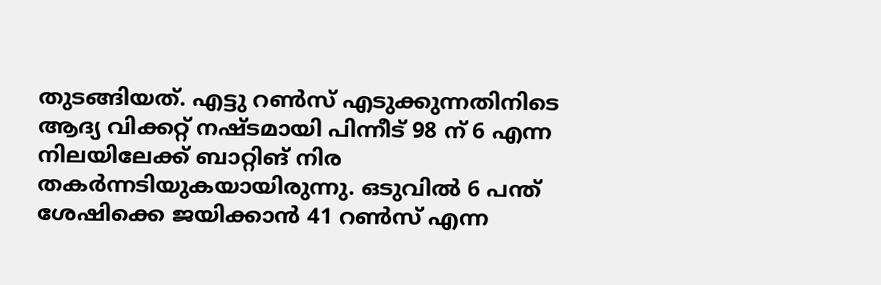തുടങ്ങിയത്. എട്ടു റണ്‍സ് എടുക്കുന്നതിനിടെ ആദ്യ വിക്കറ്റ് നഷ്ടമായി പിന്നീട് 98 ന് 6 എന്ന നിലയിലേക്ക് ബാറ്റിങ് നിര തകര്‍ന്നടിയുകയായിരുന്നു. ഒടുവില്‍ 6 പന്ത് ശേഷിക്കെ ജയിക്കാന്‍ 41 റണ്‍സ് എന്ന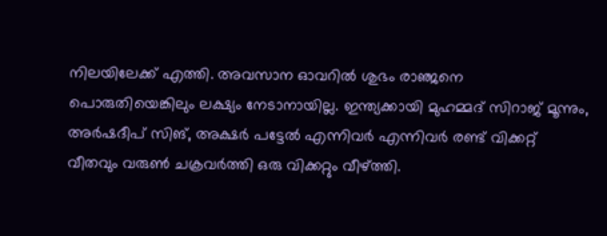നിലയിലേക്ക് എത്തി. അവസാന ഓവറില്‍ ശുഭം രാഞ്ജനെ പൊരുതിയെങ്കിലും ലക്ഷ്യം നേടാനായില്ല. ഇന്ത്യക്കായി മുഹമ്മദ് സിറാജ് മൂന്നും, അര്‍ഷദീപ് സിങ്, അക്ഷര്‍ പട്ടേല്‍ എന്നിവര്‍ എന്നിവര്‍ രണ്ട് വിക്കറ്റ് വീതവും വരുണ്‍ ചക്രവര്‍ത്തി ഒരു വിക്കറ്റും വീഴ്ത്തി.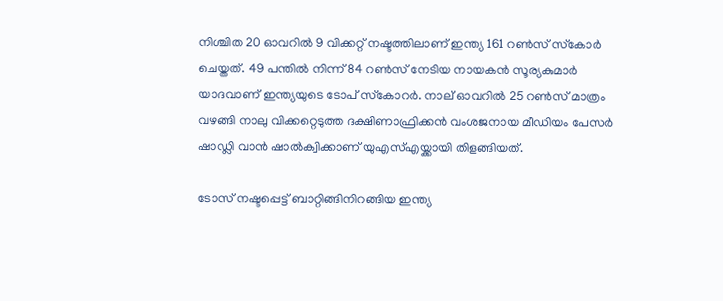നിശ്ചിത 20 ഓവറില്‍ 9 വിക്കറ്റ് നഷ്ടത്തിലാണ് ഇന്ത്യ 161 റണ്‍സ് സ്‌കോര്‍ ചെയ്തത്. 49 പന്തില്‍ നിന്ന് 84 റണ്‍സ് നേടിയ നായകന്‍ സൂര്യകുമാര്‍ യാദവാണ് ഇന്ത്യയുടെ ടോപ് സ്‌കോറര്‍. നാല് ഓവറില്‍ 25 റണ്‍സ് മാത്രം വഴങ്ങി നാലു വിക്കറ്റെടുത്ത ദക്ഷിണാഫ്രിക്കന്‍ വംശജനായ മീഡിയം പേസര്‍ ഷാഡ്ലി വാന്‍ ഷാല്‍ക്വിക്കാണ് യുഎസ്എയ്ക്കായി തിളങ്ങിയത്.

ടോസ് നഷ്ടപ്പെട്ട് ബാറ്റിങ്ങിനിറങ്ങിയ ഇന്ത്യ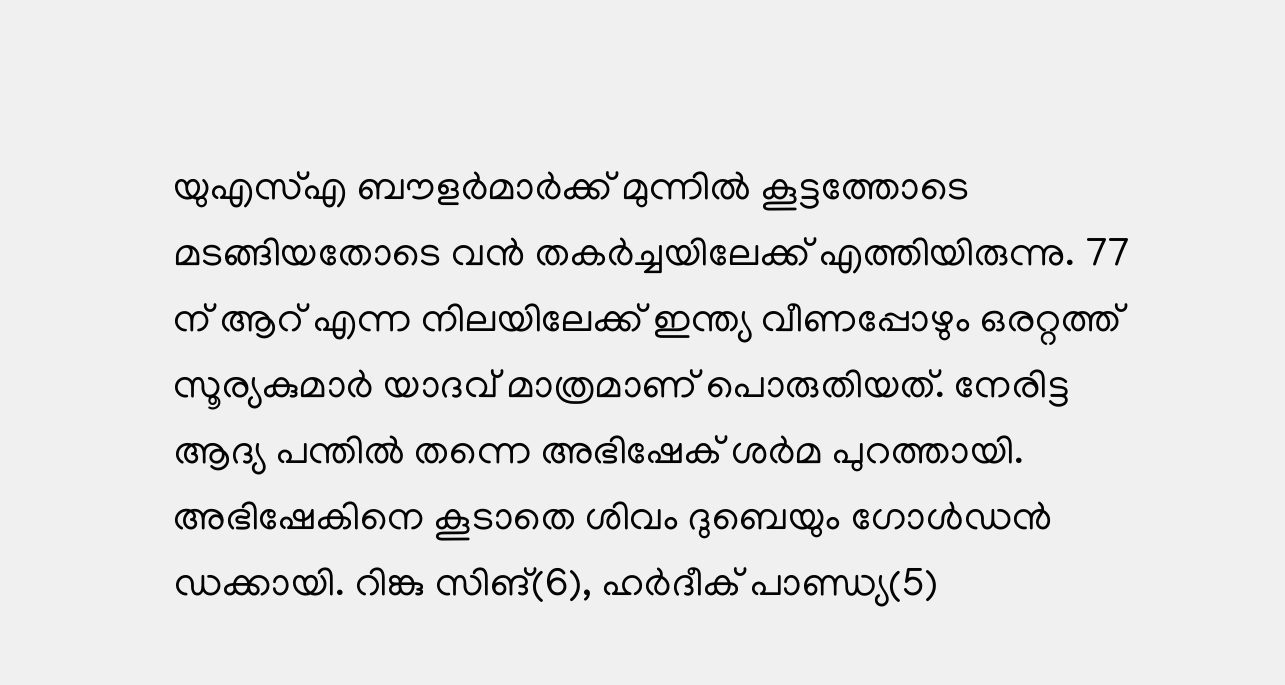യുഎസ്എ ബൗളര്‍മാര്‍ക്ക് മുന്നില്‍ കൂട്ടത്തോടെ മടങ്ങിയതോടെ വന്‍ തകര്‍ച്ചയിലേക്ക് എത്തിയിരുന്നു. 77 ന് ആറ് എന്ന നിലയിലേക്ക് ഇന്ത്യ വീണപ്പോഴും ഒരറ്റത്ത് സൂര്യകുമാര്‍ യാദവ് മാത്രമാണ് പൊരുതിയത്. നേരിട്ട ആദ്യ പന്തില്‍ തന്നെ അഭിഷേക് ശര്‍മ പുറത്തായി. അഭിഷേകിനെ കൂടാതെ ശിവം ദുബെയും ഗോള്‍ഡന്‍ ഡക്കായി. റിങ്കു സിങ്(6), ഹര്‍ദീക് പാണ്ഡ്യ(5)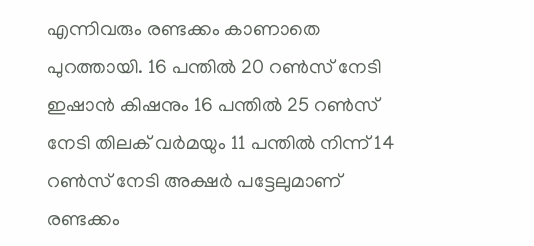എന്നിവരും രണ്ടക്കം കാണാതെ പുറത്തായി. 16 പന്തില്‍ 20 റണ്‍സ് നേടി ഇഷാന്‍ കിഷനും 16 പന്തില്‍ 25 റണ്‍സ് നേടി തിലക് വര്‍മയും 11 പന്തില്‍ നിന്ന് 14 റണ്‍സ് നേടി അക്ഷര്‍ പട്ടേലുമാണ് രണ്ടക്കം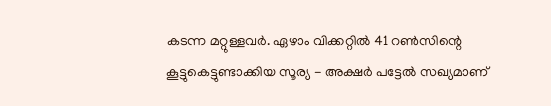കടന്ന മറ്റുള്ളവര്‍. ഏഴാം വിക്കറ്റില്‍ 41 റണ്‍സിന്റെ കൂട്ടുകെട്ടുണ്ടാക്കിയ സൂര്യ - അക്ഷര്‍ പട്ടേല്‍ സഖ്യമാണ്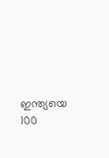ഇന്ത്യയെ 100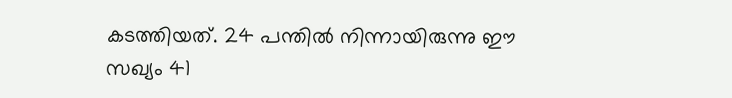കടത്തിയത്. 24 പന്തില്‍ നിന്നായിരുന്നു ഈ സഖ്യം 41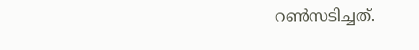റണ്‍സടിച്ചത്.